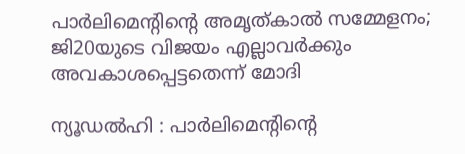പാര്‍ലിമെന്റിന്റെ അമൃത്കാല്‍ സമ്മേളനം; ജി20യുടെ വിജയം എല്ലാവര്‍ക്കും അവകാശപ്പെട്ടതെന്ന് മോദി

ന്യൂഡല്‍ഹി : പാര്‍ലിമെന്റിന്റെ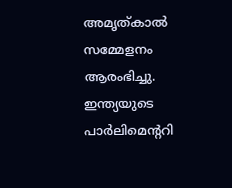അമൃത്കാല്‍ സമ്മേളനം ആരംഭിച്ചു. ഇന്ത്യയുടെ പാര്‍ലിമെന്ററി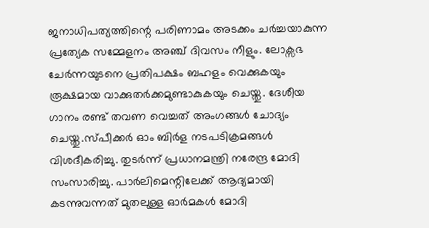ജനാധിപത്യത്തിന്റെ പരിണാമം അടക്കം ചര്‍ച്ചയാകുന്ന പ്രത്യേക സമ്മേളനം അഞ്ച് ദിവസം നീളും. ലോക്സഭ ചേര്‍ന്നയുടനെ പ്രതിപക്ഷം ബഹളം വെക്കുകയും രൂക്ഷമായ വാക്കുതര്‍ക്കമുണ്ടാകുകയും ചെയ്തു. ദേശീയ ഗാനം രണ്ട് തവണ വെച്ചത് അംഗങ്ങള്‍ ചോദ്യം ചെയ്തു.സ്പീക്കര്‍ ഓം ബിര്‍ള നടപടിക്രമങ്ങള്‍ വിശദീകരിച്ചു. തുടര്‍ന്ന് പ്രധാനമന്ത്രി നരേന്ദ്ര മോദി സംസാരിച്ചു. പാര്‍ലിമെന്റിലേക്ക് ആദ്യമായി കടന്നുവന്നത് മുതലുള്ള ഓര്‍മകള്‍ മോദി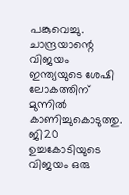പങ്കുവെച്ചു. ചാന്ദ്രയാന്റെ വിജയം ഇന്ത്യയുടെ ശേഷി ലോകത്തിന് മുന്നില്‍ കാണിച്ചുകൊടുത്തു. ജി20 ഉച്ചകോടിയുടെ വിജയം ഒരു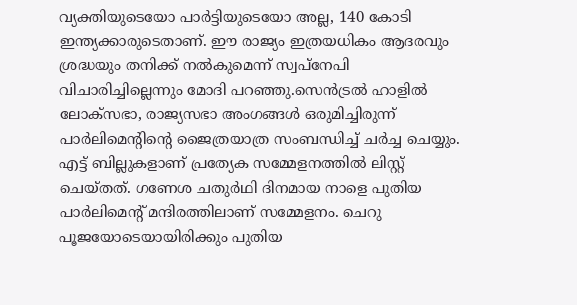വ്യക്തിയുടെയോ പാര്‍ട്ടിയുടെയോ അല്ല, 140 കോടി ഇന്ത്യക്കാരുടെതാണ്. ഈ രാജ്യം ഇത്രയധികം ആദരവും ശ്രദ്ധയും തനിക്ക് നല്‍കുമെന്ന് സ്വപ്നേപി വിചാരിച്ചില്ലെന്നും മോദി പറഞ്ഞു.സെന്‍ട്രല്‍ ഹാളില്‍ ലോക്സഭാ, രാജ്യസഭാ അംഗങ്ങള്‍ ഒരുമിച്ചിരുന്ന് പാര്‍ലിമെന്റിന്റെ ജൈത്രയാത്ര സംബന്ധിച്ച് ചര്‍ച്ച ചെയ്യും. എട്ട് ബില്ലുകളാണ് പ്രത്യേക സമ്മേളനത്തില്‍ ലിസ്റ്റ് ചെയ്തത്. ഗണേശ ചതുര്‍ഥി ദിനമായ നാളെ പുതിയ പാര്‍ലിമെന്റ് മന്ദിരത്തിലാണ് സമ്മേളനം. ചെറു പൂജയോടെയായിരിക്കും പുതിയ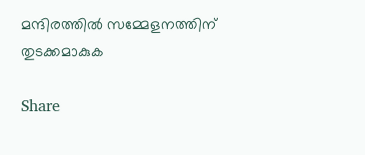മന്ദിരത്തില്‍ സമ്മേളനത്തിന് തുടക്കമാകുക

Share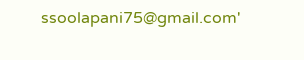ssoolapani75@gmail.com'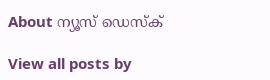About ന്യൂസ് ഡെസ്ക്

View all posts by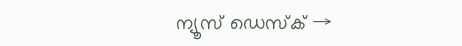ന്യൂസ് ഡെസ്ക് →